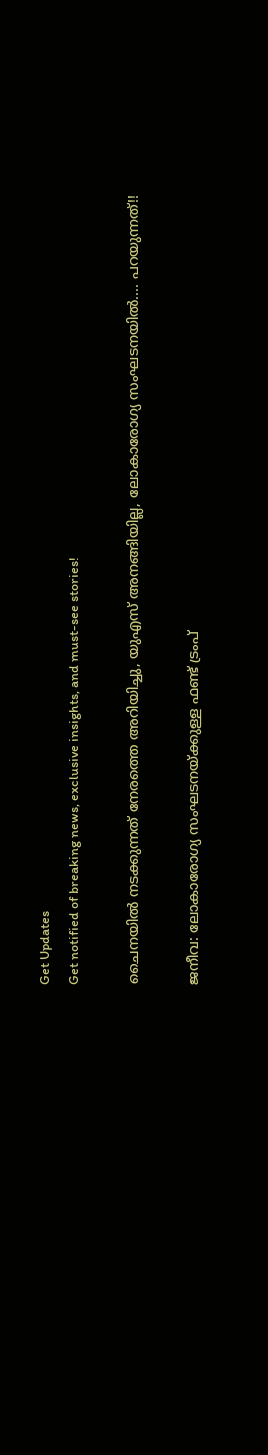Get Updates
Get notified of breaking news, exclusive insights, and must-see stories!

ചൈനയില്‍ നടക്കുന്നത് നേരത്തെ അറിയിച്ചു, യുഎസ് അനങ്ങിയില്ല, ലോകാരോഗ്യ സംഘടനയില്‍.... പറയുന്നത്!!

ജനീവ: ലോകാരോഗ്യ സംഘടനയ്ക്കുള്ള ഫണ്ട് ട്രംപ്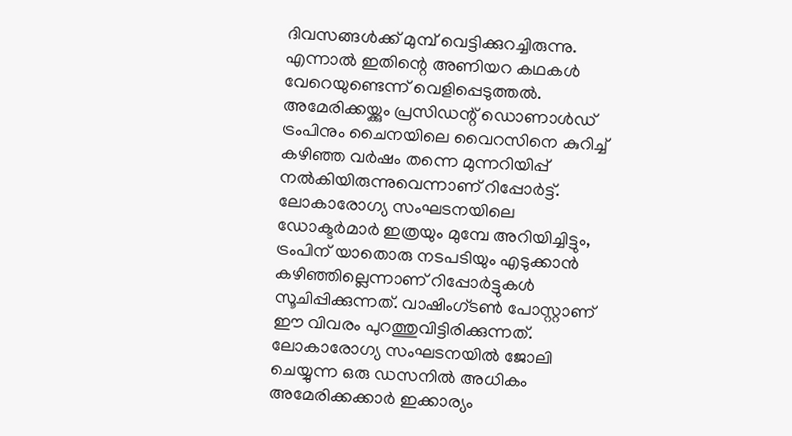ദിവസങ്ങള്‍ക്ക് മുമ്പ് വെട്ടിക്കുറച്ചിരുന്നു. എന്നാല്‍ ഇതിന്റെ അണിയറ കഥകള്‍ വേറെയുണ്ടെന്ന് വെളിപ്പെടുത്തല്‍. അമേരിക്കയ്ക്കും പ്രസിഡന്റ് ഡൊണാള്‍ഡ് ട്രംപിനും ചൈനയിലെ വൈറസിനെ കുറിച്ച് കഴിഞ്ഞ വര്‍ഷം തന്നെ മുന്നറിയിപ്പ് നല്‍കിയിരുന്നുവെന്നാണ് റിപ്പോര്‍ട്ട്. ലോകാരോഗ്യ സംഘടനയിലെ ഡോക്ടര്‍മാര്‍ ഇത്രയും മുമ്പേ അറിയിച്ചിട്ടും, ട്രംപിന് യാതൊരു നടപടിയും എടുക്കാന്‍ കഴിഞ്ഞില്ലെന്നാണ് റിപ്പോര്‍ട്ടുകള്‍ സൂചിപ്പിക്കുന്നത്. വാഷിംഗ്ടണ്‍ പോസ്റ്റാണ് ഈ വിവരം പുറത്തുവിട്ടിരിക്കുന്നത്. ലോകാരോഗ്യ സംഘടനയില്‍ ജോലി ചെയ്യുന്ന ഒരു ഡസനില്‍ അധികം അമേരിക്കക്കാര്‍ ഇക്കാര്യം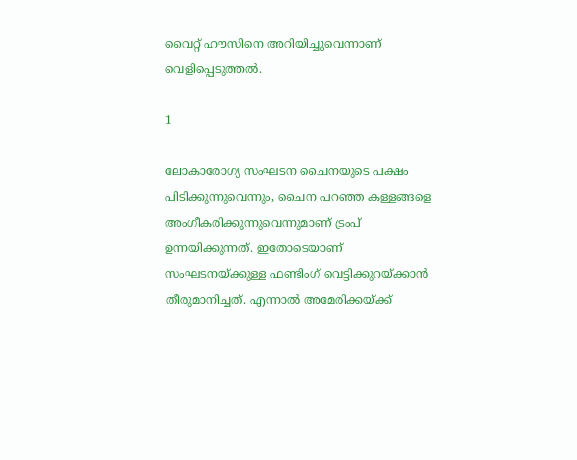വൈറ്റ് ഹൗസിനെ അറിയിച്ചുവെന്നാണ് വെളിപ്പെടുത്തല്‍.

1

ലോകാരോഗ്യ സംഘടന ചൈനയുടെ പക്ഷം പിടിക്കുന്നുവെന്നും, ചൈന പറഞ്ഞ കള്ളങ്ങളെ അംഗീകരിക്കുന്നുവെന്നുമാണ് ട്രംപ് ഉന്നയിക്കുന്നത്. ഇതോടെയാണ് സംഘടനയ്ക്കുള്ള ഫണ്ടിംഗ് വെട്ടിക്കുറയ്ക്കാന്‍ തീരുമാനിച്ചത്. എന്നാല്‍ അമേരിക്കയ്ക്ക്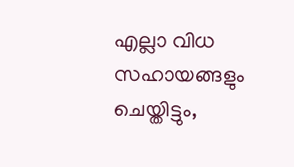എല്ലാ വിധ സഹായങ്ങളും ചെയ്തിട്ടും,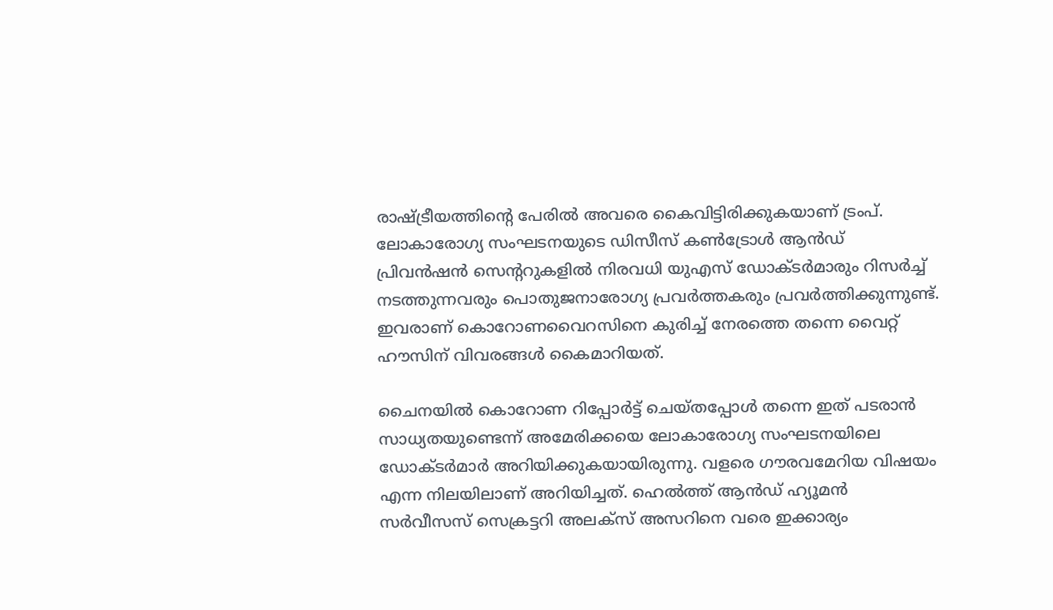രാഷ്ട്രീയത്തിന്റെ പേരില്‍ അവരെ കൈവിട്ടിരിക്കുകയാണ് ട്രംപ്. ലോകാരോഗ്യ സംഘടനയുടെ ഡിസീസ് കണ്‍ട്രോള്‍ ആന്‍ഡ് പ്രിവന്‍ഷന്‍ സെന്ററുകളില്‍ നിരവധി യുഎസ് ഡോക്ടര്‍മാരും റിസര്‍ച്ച് നടത്തുന്നവരും പൊതുജനാരോഗ്യ പ്രവര്‍ത്തകരും പ്രവര്‍ത്തിക്കുന്നുണ്ട്. ഇവരാണ് കൊറോണവൈറസിനെ കുരിച്ച് നേരത്തെ തന്നെ വൈറ്റ് ഹൗസിന് വിവരങ്ങള്‍ കൈമാറിയത്.

ചൈനയില്‍ കൊറോണ റിപ്പോര്‍ട്ട് ചെയ്തപ്പോള്‍ തന്നെ ഇത് പടരാന്‍ സാധ്യതയുണ്ടെന്ന് അമേരിക്കയെ ലോകാരോഗ്യ സംഘടനയിലെ ഡോക്ടര്‍മാര്‍ അറിയിക്കുകയായിരുന്നു. വളരെ ഗൗരവമേറിയ വിഷയം എന്ന നിലയിലാണ് അറിയിച്ചത്. ഹെല്‍ത്ത് ആന്‍ഡ് ഹ്യൂമന്‍ സര്‍വീസസ് സെക്രട്ടറി അലക്‌സ് അസറിനെ വരെ ഇക്കാര്യം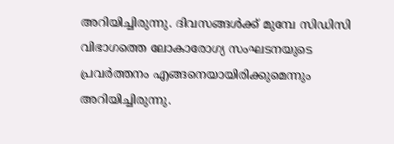അറിയിച്ചിരുന്നു. ദിവസങ്ങള്‍ക്ക് മുമ്പേ സിഡിസി വിഭാഗത്തെ ലോകാരോഗ്യ സംഘടനയുടെ പ്രവര്‍ത്തനം എങ്ങനെയായിരിക്കുമെന്നും അറിയിച്ചിരുന്നു.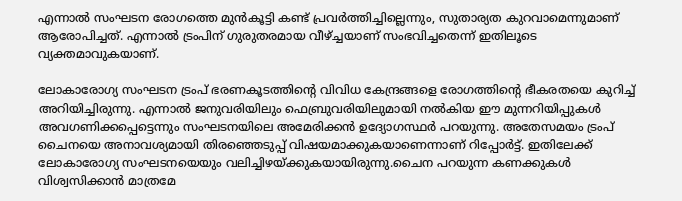എന്നാല്‍ സംഘടന രോഗത്തെ മുന്‍കൂട്ടി കണ്ട് പ്രവര്‍ത്തിച്ചില്ലെന്നും, സുതാര്യത കുറവാമെന്നുമാണ് ആരോപിച്ചത്. എന്നാല്‍ ട്രംപിന് ഗുരുതരമായ വീഴ്ച്ചയാണ് സംഭവിച്ചതെന്ന് ഇതിലൂടെ വ്യക്തമാവുകയാണ്.

ലോകാരോഗ്യ സംഘടന ട്രംപ് ഭരണകൂടത്തിന്റെ വിവിധ കേന്ദ്രങ്ങളെ രോഗത്തിന്റെ ഭീകരതയെ കുറിച്ച് അറിയിച്ചിരുന്നു. എന്നാല്‍ ജനുവരിയിലും ഫെബ്രുവരിയിലുമായി നല്‍കിയ ഈ മുന്നറിയിപ്പുകള്‍ അവഗണിക്കപ്പെട്ടെന്നും സംഘടനയിലെ അമേരിക്കന്‍ ഉദ്യോഗസ്ഥര്‍ പറയുന്നു. അതേസമയം ട്രംപ് ചൈനയെ അനാവശ്യമായി തിരഞ്ഞെടുപ്പ് വിഷയമാക്കുകയാണെന്നാണ് റിപ്പോര്‍ട്ട്. ഇതിലേക്ക് ലോകാരോഗ്യ സംഘടനയെയും വലിച്ചിഴയ്ക്കുകയായിരുന്നു.ചൈന പറയുന്ന കണക്കുകള്‍ വിശ്വസിക്കാന്‍ മാത്രമേ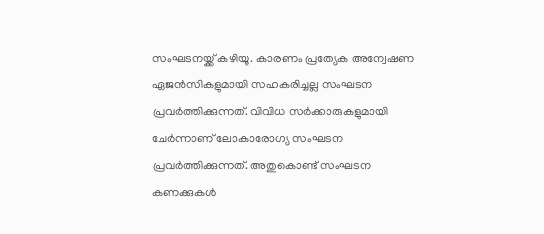സംഘടനയ്ക്ക് കഴിയൂ. കാരണം പ്രത്യേക അന്വേഷണ ഏജന്‍സികളുമായി സഹകരിച്ചല്ല സംഘടന പ്രവര്‍ത്തിക്കുന്നത്. വിവിധ സര്‍ക്കാരുകളുമായി ചേര്‍ന്നാണ് ലോകാരോഗ്യ സംഘടന പ്രവര്‍ത്തിക്കുന്നത്. അതുകൊണ്ട് സംഘടന കണക്കുകള്‍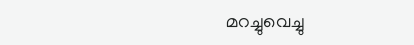മറച്ചുവെച്ചു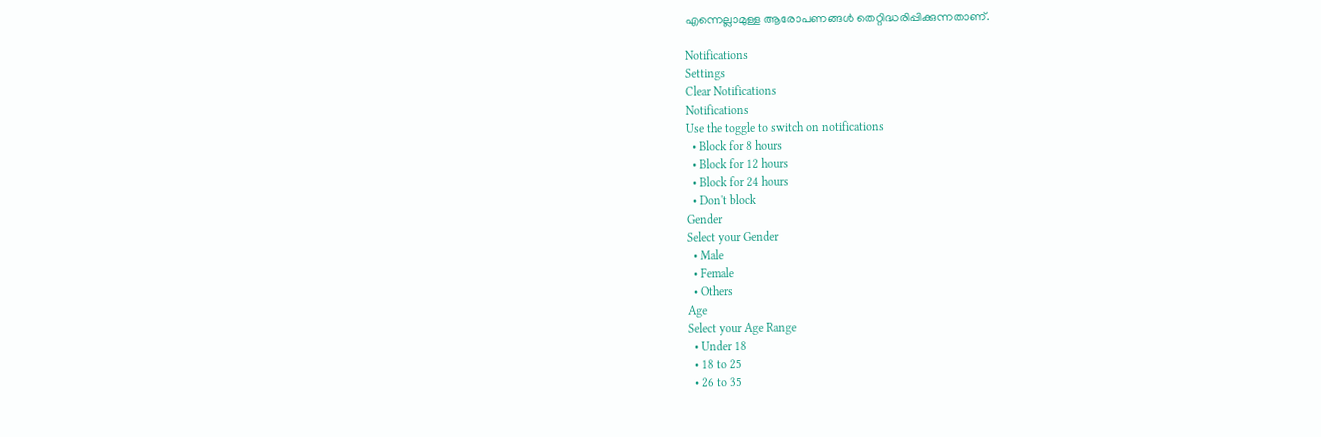എന്നെല്ലാമുള്ള ആരോപണങ്ങള്‍ തെറ്റിദ്ധരിപ്പിക്കുന്നതാണ്.

Notifications
Settings
Clear Notifications
Notifications
Use the toggle to switch on notifications
  • Block for 8 hours
  • Block for 12 hours
  • Block for 24 hours
  • Don't block
Gender
Select your Gender
  • Male
  • Female
  • Others
Age
Select your Age Range
  • Under 18
  • 18 to 25
  • 26 to 35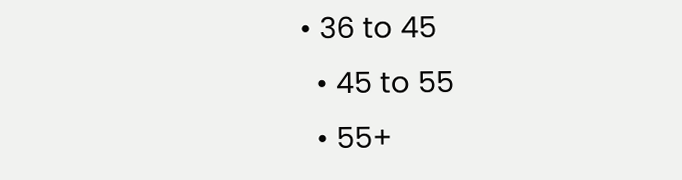• 36 to 45
  • 45 to 55
  • 55+